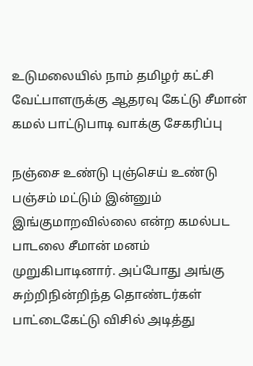உடுமலையில் நாம் தமிழர் கட்சி வேட்பாளருக்கு ஆதரவு கேட்டு சீமான் கமல் பாட்டுபாடி வாக்கு சேகரிப்பு

நஞ்சை உண்டு புஞ்செய் உண்டு பஞ்சம் மட்டும் இன்னும் இங்குமாறவில்லை என்ற கமல்பட பாடலை சீமான் மனம் முறுகிபாடினார். அப்போது அங்கு சுற்றிநின்றிந்த தொண்டர்கள் பாட்டைகேட்டு விசில் அடித்து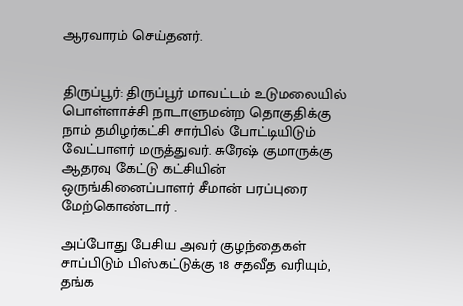ஆரவாரம் செய்தனர்.


திருப்பூர்: திருப்பூர் மாவட்டம் உடுமலையில் பொள்ளாச்சி நாடாளுமன்ற தொகுதிக்கு நாம் தமிழர்கட்சி சார்பில் போட்டியிடும் வேட்பாளர் மருத்துவர். சுரேஷ் குமாருக்கு ஆதரவு கேட்டு கட்சியின் ஒருங்கினைப்பாளர் சீமான் பரப்புரை மேற்கொண்டார் .

அப்போது பேசிய அவர் குழந்தைகள் சாப்பிடும் பிஸ்கட்டுக்கு 18 சதவீத வரியும், தங்க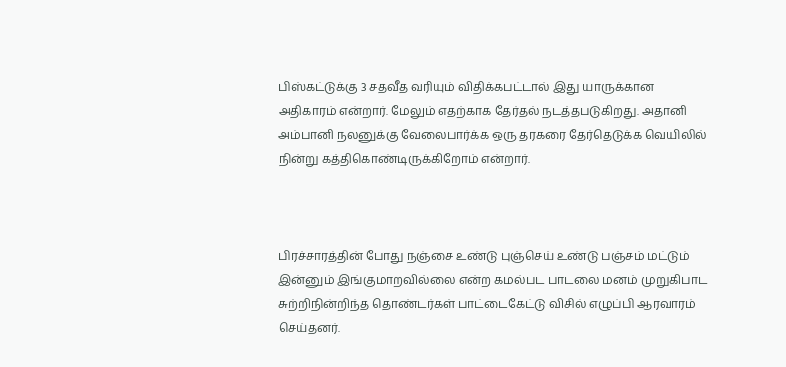பிஸ்கட்டுக்கு 3 சதவீத வரியும் விதிக்கபட்டால் இது யாருக்கான அதிகாரம் என்றார். மேலும் எதற்காக தேர்தல் நடத்தபடுகிறது. அதானி அம்பானி நலனுக்கு வேலைபார்க்க ஒரு தரகரை தேர்தெடுக்க வெயிலில் நின்று கத்திகொண்டிருக்கிறோம் என்றார்.



பிரச்சாரத்தின் போது நஞ்சை உண்டு புஞ்செய் உண்டு பஞ்சம் மட்டும் இன்னும் இங்குமாறவில்லை என்ற கமல்பட பாடலை மனம் முறுகிபாட சுற்றிநின்றிந்த தொண்டர்கள் பாட்டைகேட்டு விசில் எழுப்பி ஆரவாரம் செய்தனர்.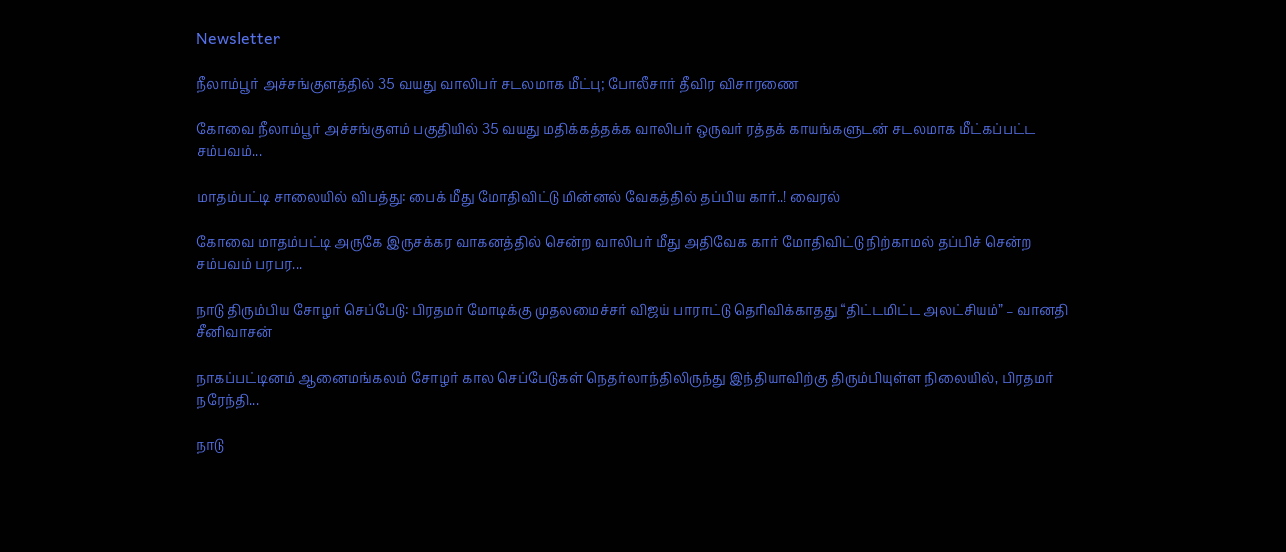Newsletter

நீலாம்பூர் அச்சங்குளத்தில் 35 வயது வாலிபர் சடலமாக மீட்பு; போலீசார் தீவிர விசாரணை

கோவை நீலாம்பூர் அச்சங்குளம் பகுதியில் 35 வயது மதிக்கத்தக்க வாலிபர் ஒருவர் ரத்தக் காயங்களுடன் சடலமாக மீட்கப்பட்ட சம்பவம்...

மாதம்பட்டி சாலையில் விபத்து: பைக் மீது மோதிவிட்டு மின்னல் வேகத்தில் தப்பிய கார்..! வைரல்

கோவை மாதம்பட்டி அருகே இருசக்கர வாகனத்தில் சென்ற வாலிபர் மீது அதிவேக கார் மோதிவிட்டு நிற்காமல் தப்பிச் சென்ற சம்பவம் பரபர...

நாடு திரும்பிய சோழர் செப்பேடு: பிரதமர் மோடிக்கு முதலமைச்சர் விஜய் பாராட்டு தெரிவிக்காதது “திட்டமிட்ட அலட்சியம்” – வானதி சீனிவாசன்

நாகப்பட்டினம் ஆனைமங்கலம் சோழர் கால செப்பேடுகள் நெதர்லாந்திலிருந்து இந்தியாவிற்கு திரும்பியுள்ள நிலையில், பிரதமர் நரேந்தி...

நாடு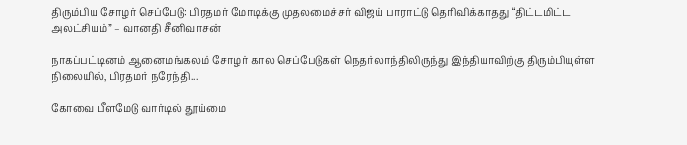திரும்பிய சோழர் செப்பேடு: பிரதமர் மோடிக்கு முதலமைச்சர் விஜய் பாராட்டு தெரிவிக்காதது “திட்டமிட்ட அலட்சியம்” – வானதி சீனிவாசன்

நாகப்பட்டினம் ஆனைமங்கலம் சோழர் கால செப்பேடுகள் நெதர்லாந்திலிருந்து இந்தியாவிற்கு திரும்பியுள்ள நிலையில், பிரதமர் நரேந்தி...

கோவை பீளமேடு வார்டில் தூய்மை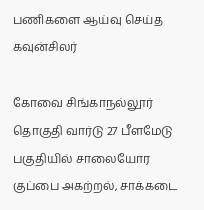பணிகளை ஆய்வு செய்த கவுன்சிலர்

கோவை சிங்காநல்லூர் தொகுதி வார்டு 27 பீளமேடு பகுதியில் சாலையோர குப்பை அகற்றல், சாக்கடை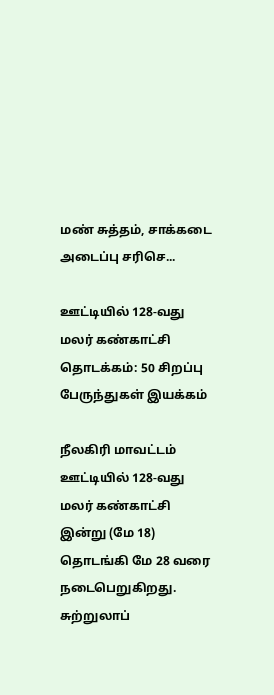மண் சுத்தம், சாக்கடை அடைப்பு சரிசெ...

ஊட்டியில் 128-வது மலர் கண்காட்சி தொடக்கம்: 50 சிறப்பு பேருந்துகள் இயக்கம்

நீலகிரி மாவட்டம் ஊட்டியில் 128-வது மலர் கண்காட்சி இன்று (மே 18) தொடங்கி மே 28 வரை நடைபெறுகிறது. சுற்றுலாப்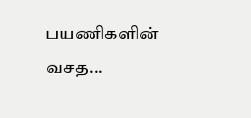பயணிகளின் வசத...